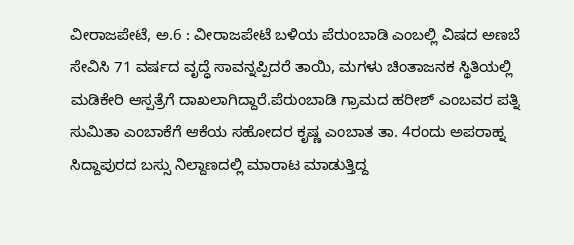ವೀರಾಜಪೇಟೆ, ಅ.6 : ವೀರಾಜಪೇಟೆ ಬಳಿಯ ಪೆರುಂಬಾಡಿ ಎಂಬಲ್ಲಿ ವಿಷದ ಅಣಬೆ ಸೇವಿಸಿ 71 ವರ್ಷದ ವೃದ್ಧೆ ಸಾವನ್ನಪ್ಪಿದರೆ ತಾಯಿ, ಮಗಳು ಚಿಂತಾಜನಕ ಸ್ಥಿತಿಯಲ್ಲಿ ಮಡಿಕೇರಿ ಆಸ್ಪತ್ರೆಗೆ ದಾಖಲಾಗಿದ್ದಾರೆ.ಪೆರುಂಬಾಡಿ ಗ್ರಾಮದ ಹರೀಶ್ ಎಂಬವರ ಪತ್ನಿ ಸುಮಿತಾ ಎಂಬಾಕೆಗೆ ಆಕೆಯ ಸಹೋದರ ಕೃಷ್ಣ ಎಂಬಾತ ತಾ. 4ರಂದು ಅಪರಾಹ್ನ ಸಿದ್ದಾಪುರದ ಬಸ್ಸು ನಿಲ್ದಾಣದಲ್ಲಿ ಮಾರಾಟ ಮಾಡುತ್ತಿದ್ದ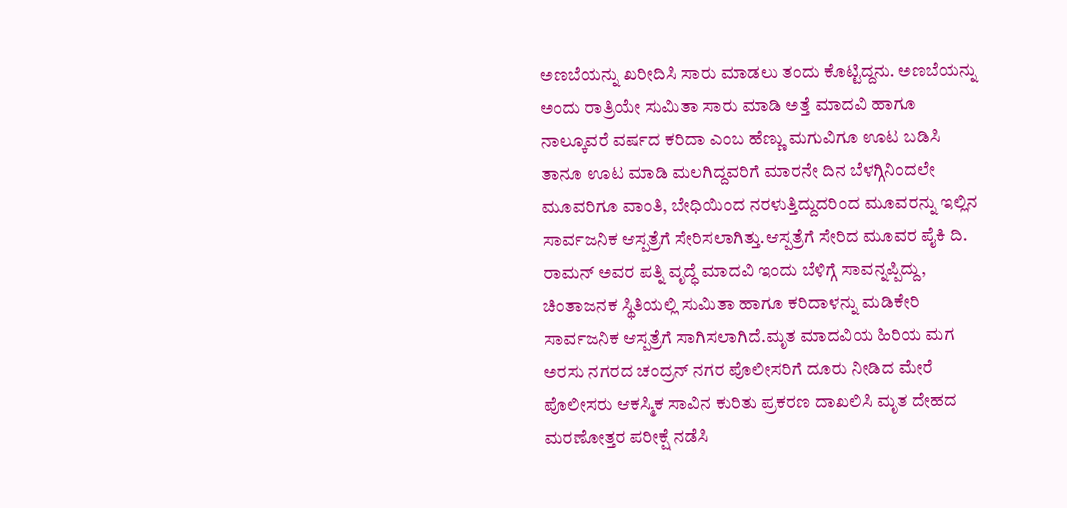ಅಣಬೆಯನ್ನು ಖರೀದಿಸಿ ಸಾರು ಮಾಡಲು ತಂದು ಕೊಟ್ಟಿದ್ದನು. ಅಣಬೆಯನ್ನು ಅಂದು ರಾತ್ರಿಯೇ ಸುಮಿತಾ ಸಾರು ಮಾಡಿ ಅತ್ತೆ ಮಾದವಿ ಹಾಗೂ ನಾಲ್ಕೂವರೆ ವರ್ಷದ ಕರಿದಾ ಎಂಬ ಹೆಣ್ಣು ಮಗುವಿಗೂ ಊಟ ಬಡಿಸಿ ತಾನೂ ಊಟ ಮಾಡಿ ಮಲಗಿದ್ದವರಿಗೆ ಮಾರನೇ ದಿನ ಬೆಳಗ್ಗಿನಿಂದಲೇ ಮೂವರಿಗೂ ವಾಂತಿ, ಬೇಧಿಯಿಂದ ನರಳುತ್ತಿದ್ದುದರಿಂದ ಮೂವರನ್ನು ಇಲ್ಲಿನ ಸಾರ್ವಜನಿಕ ಆಸ್ಪತ್ರೆಗೆ ಸೇರಿಸಲಾಗಿತ್ತು.ಆಸ್ಪತ್ರೆಗೆ ಸೇರಿದ ಮೂವರ ಪೈಕಿ ದಿ. ರಾಮನ್ ಅವರ ಪತ್ನಿ ವೃದ್ಧೆ ಮಾದವಿ ಇಂದು ಬೆಳಿಗ್ಗೆ ಸಾವನ್ನಪ್ಪಿದ್ದು, ಚಿಂತಾಜನಕ ಸ್ಥಿತಿಯಲ್ಲಿ ಸುಮಿತಾ ಹಾಗೂ ಕರಿದಾಳನ್ನು ಮಡಿಕೇರಿ ಸಾರ್ವಜನಿಕ ಆಸ್ಪತ್ರೆಗೆ ಸಾಗಿಸಲಾಗಿದೆ.ಮೃತ ಮಾದವಿಯ ಹಿರಿಯ ಮಗ ಅರಸು ನಗರದ ಚಂದ್ರನ್ ನಗರ ಪೊಲೀಸರಿಗೆ ದೂರು ನೀಡಿದ ಮೇರೆ ಪೊಲೀಸರು ಆಕಸ್ಮಿಕ ಸಾವಿನ ಕುರಿತು ಪ್ರಕರಣ ದಾಖಲಿಸಿ ಮೃತ ದೇಹದ ಮರಣೋತ್ತರ ಪರೀಕ್ಷೆ ನಡೆಸಿ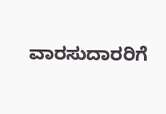ವಾರಸುದಾರರಿಗೆ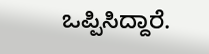ಒಪ್ಪಿಸಿದ್ದಾರೆ.